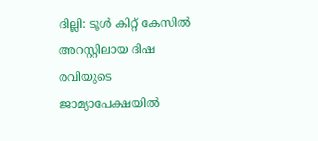ദില്ലി: ടൂൾ കിറ്റ് കേസിൽ അറസ്റ്റിലായ ദിഷ രവിയുടെ ജാമ്യാപേക്ഷയിൽ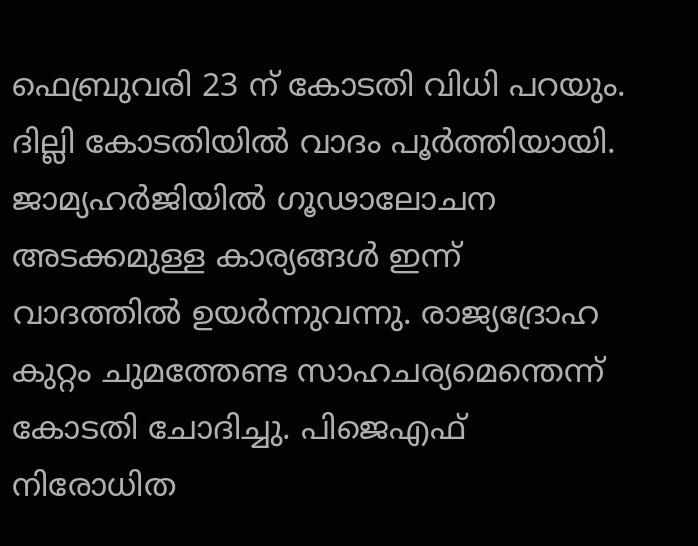ഫെബ്രുവരി 23 ന് കോടതി വിധി പറയും. ദില്ലി കോടതിയിൽ വാദം പൂർത്തിയായി. ജാമ്യഹർജിയിൽ ഗൂഢാലോചന അടക്കമുള്ള കാര്യങ്ങൾ ഇന്ന് വാദത്തിൽ ഉയർന്നുവന്നു. രാജ്യദ്രോഹ കുറ്റം ചുമത്തേണ്ട സാഹചര്യമെന്തെന്ന് കോടതി ചോദിച്ചു. പിജെഎഫ് നിരോധിത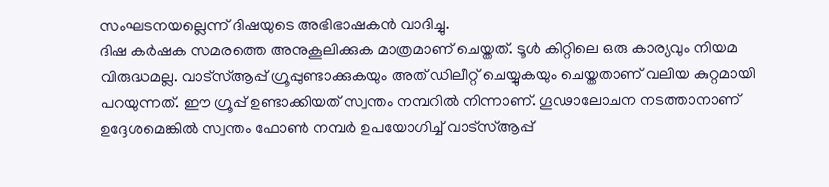സംഘടനയല്ലെന്ന് ദിഷയുടെ അഭിഭാഷകൻ വാദിച്ചു.
ദിഷ കർഷക സമരത്തെ അനുകൂലിക്കുക മാത്രമാണ് ചെയ്തത്. ടൂൾ കിറ്റിലെ ഒരു കാര്യവും നിയമ വിരുദ്ധമല്ല. വാട്സ്ആപ്പ് ഗ്രൂപ്പുണ്ടാക്കുകയും അത് ഡിലീറ്റ് ചെയ്യുകയും ചെയ്തതാണ് വലിയ കുറ്റമായി പറയുന്നത്. ഈ ഗ്രൂപ്പ് ഉണ്ടാക്കിയത് സ്വന്തം നമ്പറിൽ നിന്നാണ്. ഗൂഢാലോചന നടത്താനാണ് ഉദ്ദേശമെങ്കിൽ സ്വന്തം ഫോൺ നമ്പർ ഉപയോഗിച്ച് വാട്സ്ആപ്പ്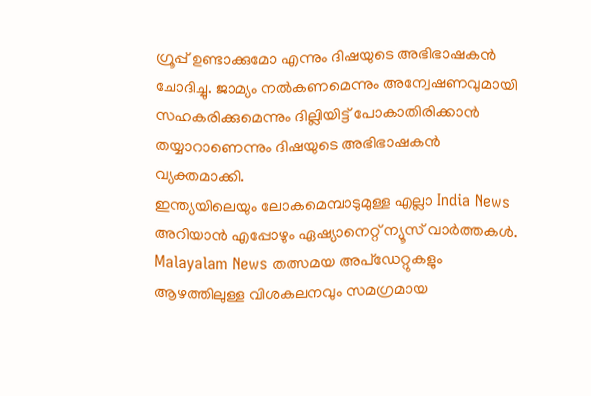ഗ്രൂപ്പ് ഉണ്ടാക്കുമോ എന്നും ദിഷയുടെ അഭിഭാഷകൻ ചോദിച്ചു. ജാമ്യം നൽകണമെന്നും അന്വേഷണവുമായി സഹകരിക്കുമെന്നും ദില്ലിയിട്ട് പോകാതിരിക്കാൻ തയ്യാറാണെന്നും ദിഷയുടെ അഭിഭാഷകൻ വ്യക്തമാക്കി.
ഇന്ത്യയിലെയും ലോകമെമ്പാടുമുള്ള എല്ലാ India News അറിയാൻ എപ്പോഴും ഏഷ്യാനെറ്റ് ന്യൂസ് വാർത്തകൾ. Malayalam News തത്സമയ അപ്ഡേറ്റുകളും ആഴത്തിലുള്ള വിശകലനവും സമഗ്രമായ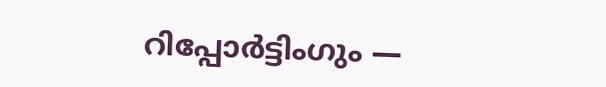റിപ്പോർട്ടിംഗും —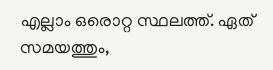എല്ലാം ഒരൊറ്റ സ്ഥലത്ത്. ഏത് സമയത്തും,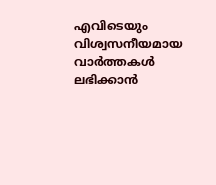എവിടെയും വിശ്വസനീയമായ വാർത്തകൾ ലഭിക്കാൻ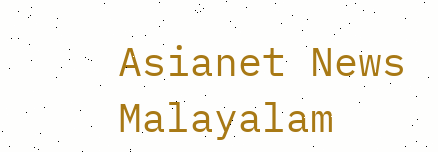Asianet News Malayalam